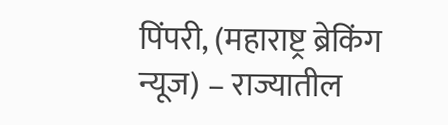पिंपरी, (महाराष्ट्र ब्रेकिंग न्यूज) – राज्यातील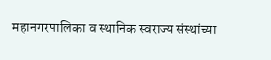महानगरपालिका व स्थानिक स्वराज्य संस्थांच्या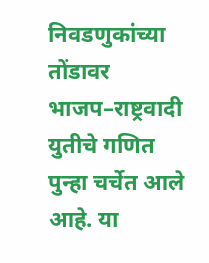निवडणुकांच्या तोंडावर भाजप–राष्ट्रवादी युतीचे गणित पुन्हा चर्चेत आले आहे. या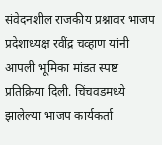संवेदनशील राजकीय प्रश्नावर भाजप प्रदेशाध्यक्ष रवींद्र चव्हाण यांनी आपली भूमिका मांडत स्पष्ट प्रतिक्रिया दिली. चिंचवडमध्ये झालेल्या भाजप कार्यकर्ता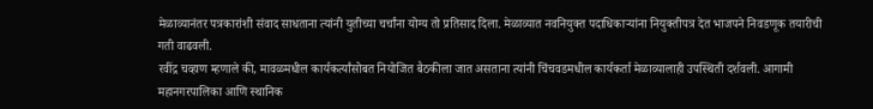मेळाव्यानंतर पत्रकारांशी संवाद साधताना त्यांनी युतीच्या चर्चांना योग्य तो प्रतिसाद दिला. मेळाव्यात नवनियुक्त पदाधिकाऱ्यांना नियुक्तीपत्र देत भाजपने निवडणूक तयारीची गती वाढवली.
रवींद्र चव्हाण म्हणाले की, मावळमधील कार्यकर्त्यांसोबत नियोजित बैठकीला जात असताना त्यांनी चिंचवडमधील कार्यकर्ता मेळाव्यालाही उपस्थिती दर्शवली. आगामी महानगरपालिका आणि स्थानिक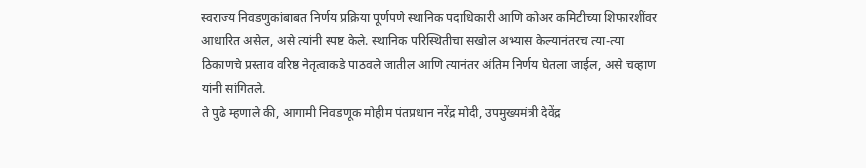स्वराज्य निवडणुकांबाबत निर्णय प्रक्रिया पूर्णपणे स्थानिक पदाधिकारी आणि कोअर कमिटीच्या शिफारशींवर आधारित असेल, असे त्यांनी स्पष्ट केले. स्थानिक परिस्थितीचा सखोल अभ्यास केल्यानंतरच त्या-त्या ठिकाणचे प्रस्ताव वरिष्ठ नेतृत्वाकडे पाठवले जातील आणि त्यानंतर अंतिम निर्णय घेतला जाईल, असे चव्हाण यांनी सांगितले.
ते पुढे म्हणाले की, आगामी निवडणूक मोहीम पंतप्रधान नरेंद्र मोदी, उपमुख्यमंत्री देवेंद्र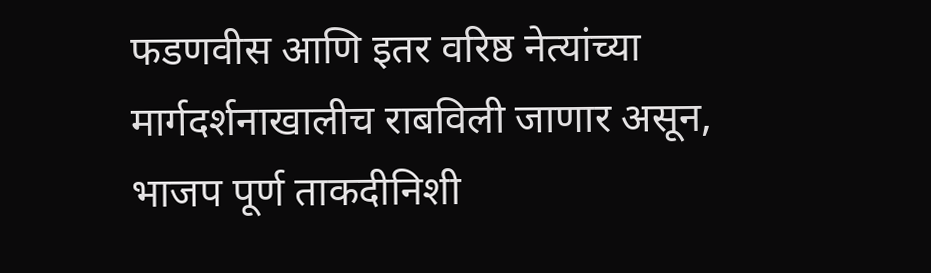फडणवीस आणि इतर वरिष्ठ नेत्यांच्या मार्गदर्शनाखालीच राबविली जाणार असून, भाजप पूर्ण ताकदीनिशी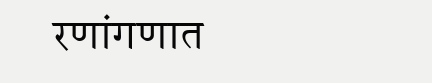रणांगणात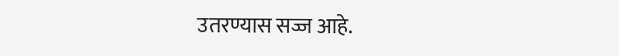उतरण्यास सज्ज आहे.